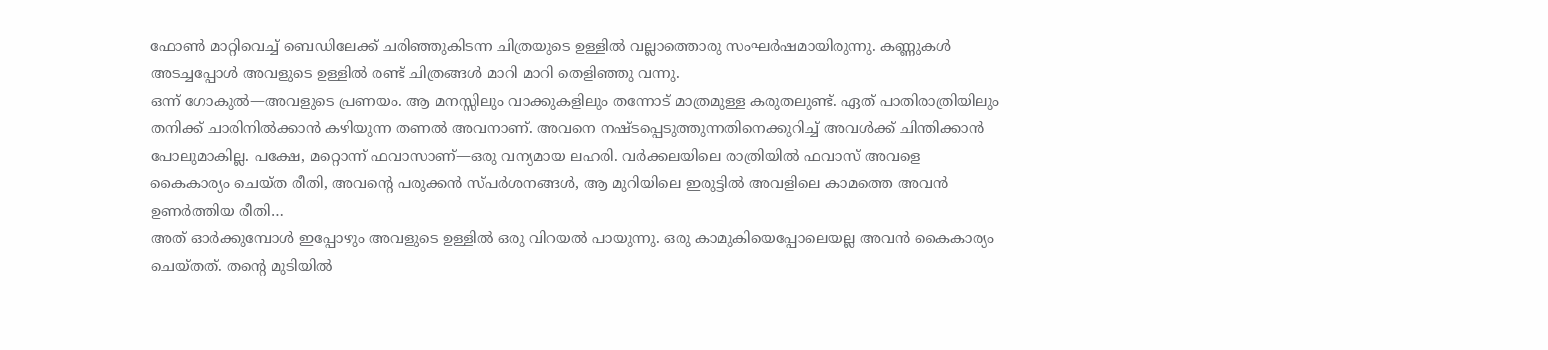ഫോൺ മാറ്റിവെച്ച് ബെഡിലേക്ക് ചരിഞ്ഞുകിടന്ന ചിത്രയുടെ ഉള്ളിൽ വല്ലാത്തൊരു സംഘർഷമായിരുന്നു. കണ്ണുകൾ അടച്ചപ്പോൾ അവളുടെ ഉള്ളിൽ രണ്ട് ചിത്രങ്ങൾ മാറി മാറി തെളിഞ്ഞു വന്നു.
ഒന്ന് ഗോകുൽ—അവളുടെ പ്രണയം. ആ മനസ്സിലും വാക്കുകളിലും തന്നോട് മാത്രമുള്ള കരുതലുണ്ട്. ഏത് പാതിരാത്രിയിലും തനിക്ക് ചാരിനിൽക്കാൻ കഴിയുന്ന തണൽ അവനാണ്. അവനെ നഷ്ടപ്പെടുത്തുന്നതിനെക്കുറിച്ച് അവൾക്ക് ചിന്തിക്കാൻ പോലുമാകില്ല. പക്ഷേ, മറ്റൊന്ന് ഫവാസാണ്—ഒരു വന്യമായ ലഹരി. വർക്കലയിലെ രാത്രിയിൽ ഫവാസ് അവളെ കൈകാര്യം ചെയ്ത രീതി, അവന്റെ പരുക്കൻ സ്പർശനങ്ങൾ, ആ മുറിയിലെ ഇരുട്ടിൽ അവളിലെ കാമത്തെ അവൻ ഉണർത്തിയ രീതി…
അത് ഓർക്കുമ്പോൾ ഇപ്പോഴും അവളുടെ ഉള്ളിൽ ഒരു വിറയൽ പായുന്നു. ഒരു കാമുകിയെപ്പോലെയല്ല അവൻ കൈകാര്യം ചെയ്തത്. തന്റെ മുടിയിൽ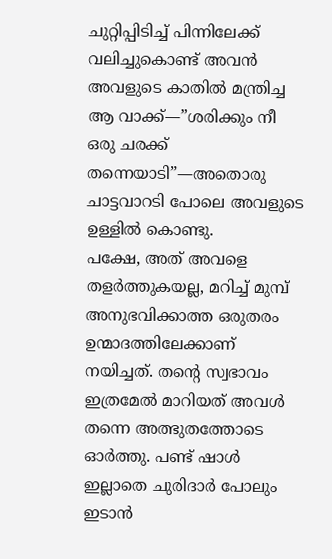ചുറ്റിപ്പിടിച്ച് പിന്നിലേക്ക് വലിച്ചുകൊണ്ട് അവൻ അവളുടെ കാതിൽ മന്ത്രിച്ച ആ വാക്ക്—”ശരിക്കും നീ ഒരു ചരക്ക് തന്നെയാടി”—അതൊരു ചാട്ടവാറടി പോലെ അവളുടെ ഉള്ളിൽ കൊണ്ടു.
പക്ഷേ, അത് അവളെ തളർത്തുകയല്ല, മറിച്ച് മുമ്പ് അനുഭവിക്കാത്ത ഒരുതരം ഉന്മാദത്തിലേക്കാണ് നയിച്ചത്. തന്റെ സ്വഭാവം ഇത്രമേൽ മാറിയത് അവൾ തന്നെ അത്ഭുതത്തോടെ ഓർത്തു. പണ്ട് ഷാൾ ഇല്ലാതെ ചുരിദാർ പോലും ഇടാൻ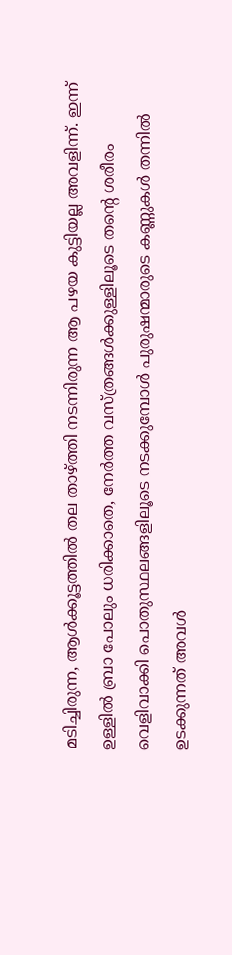മടിച്ചിരുന്ന, ആൾക്കൂട്ടത്തിൽ തല താഴ്ത്തി നടന്നിരുന്ന ആ പഴയ കുട്ടിയല്ല അവളിന്ന്. ഇന്ന് ഉള്ളിൽ ബ്രാ പോലും ധരിക്കാതെ, നേർത്ത വസ്ത്രങ്ങൾക്കുള്ളിലൂടെ തന്റെ ശരീരം വെളിവാക്കി പൊതുസ്ഥലങ്ങളിലൂടെ നടക്കുമ്പോൾ പുരുഷന്മാരുടെ കണ്ണുകൾ തന്നിൽ ഉടക്കുന്നത് അവൾ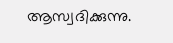ആസ്വദിക്കുന്നു.